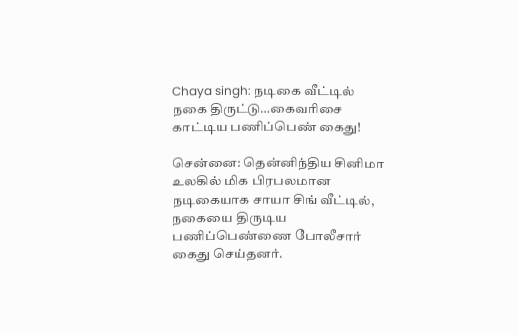Chaya singh: நடிகை வீட்டில் நகை திருட்டு…கைவரிசை காட்டிய பணிப்பெண் கைது!

சென்னை: தென்னிந்திய சினிமா உலகில் மிக பிரபலமான நடிகையாக சாயா சிங் வீட்டில், நகையை திருடிய பணிப்பெண்ணை போலீசார் கைது செய்தனர்.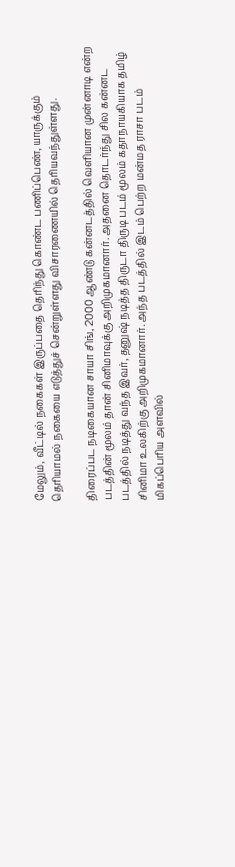மேலும், வீட்டில் நகைகள் இருப்பதை தெரிந்து கொண்ட பணிப்பெண், யாருக்கும் தெரியாமல் நகையை எடுத்துச் சென்றுள்ளது விசாரணையில் தெரியவந்துள்ளது.

திரைப்பட நடிகையான சாயா சிங், 2000 ஆண்டு கன்னடத்தில் வெளியான முன்னாடி என்ற படத்தின் மூலம் தான் சினிமாவுக்கு அறிமுகமானார். அதனை தொடர்ந்து சில கன்னட படத்தில் நடித்து வந்த இவர், தனுஷ் நடித்த திருடா திருடி படம் மூலம் கதாநாயகியாக தமிழ் சினிமா உலகிற்கு அறிமுகமானார். அந்த படத்தில் இடம் பெற்ற மன்மத ராசா படம் மிகப்பெரிய அளவில்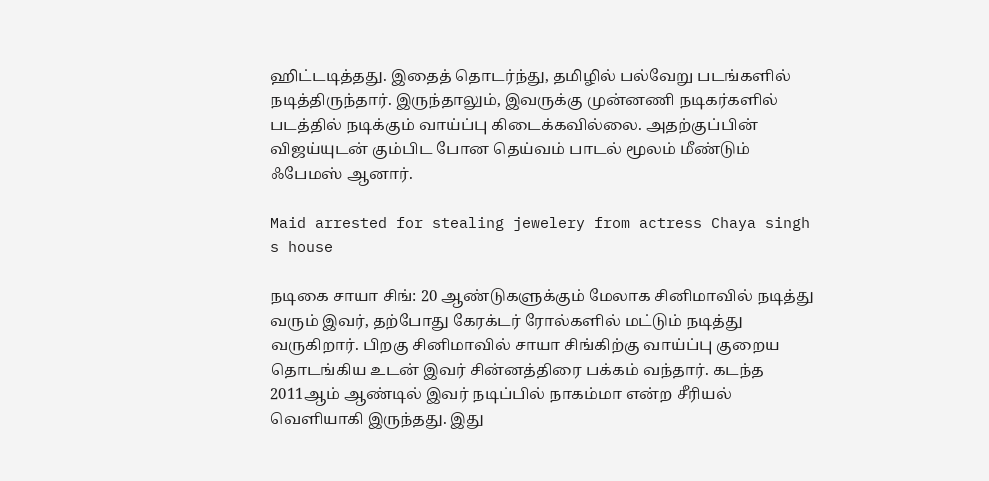ஹிட்டடித்தது. இதைத் தொடர்ந்து, தமிழில் பல்வேறு படங்களில் நடித்திருந்தார். இருந்தாலும், இவருக்கு முன்னணி நடிகர்களில் படத்தில் நடிக்கும் வாய்ப்பு கிடைக்கவில்லை. அதற்குப்பின் விஜய்யுடன் கும்பிட போன தெய்வம் பாடல் மூலம் மீண்டும் ஃபேமஸ் ஆனார்.

Maid arrested for stealing jewelery from actress Chaya singh s house

நடிகை சாயா சிங்: 20 ஆண்டுகளுக்கும் மேலாக சினிமாவில் நடித்து வரும் இவர், தற்போது கேரக்டர் ரோல்களில் மட்டும் நடித்து வருகிறார். பிறகு சினிமாவில் சாயா சிங்கிற்கு வாய்ப்பு குறைய தொடங்கிய உடன் இவர் சின்னத்திரை பக்கம் வந்தார். கடந்த 2011ஆம் ஆண்டில் இவர் நடிப்பில் நாகம்மா என்ற சீரியல் வெளியாகி இருந்தது. இது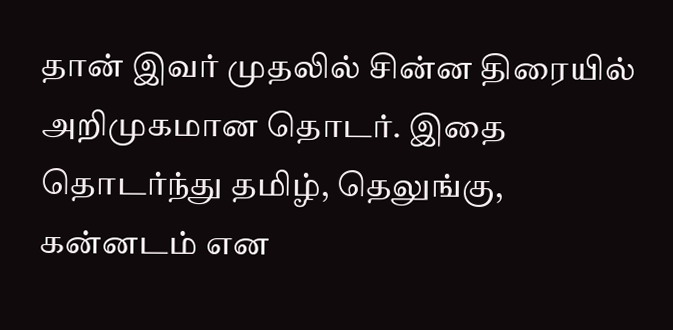தான் இவர் முதலில் சின்ன திரையில் அறிமுகமான தொடர். இதை தொடர்ந்து தமிழ், தெலுங்கு, கன்னடம் என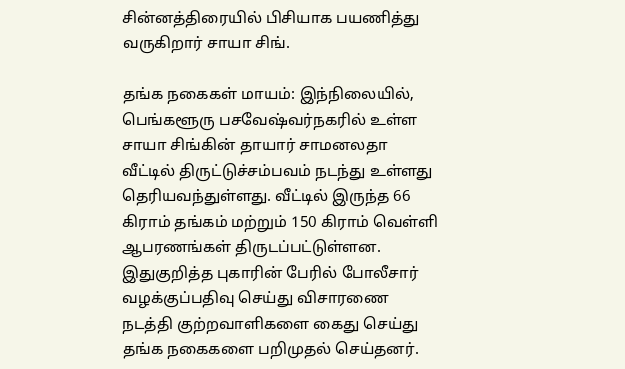சின்னத்திரையில் பிசியாக பயணித்து வருகிறார் சாயா சிங்.

தங்க நகைகள் மாயம்: இந்நிலையில், பெங்களூரு பசவேஷ்வர்நகரில் உள்ள சாயா சிங்கின் தாயார் சாமனலதா வீட்டில் திருட்டுச்சம்பவம் நடந்து உள்ளது தெரியவந்துள்ளது. வீட்டில் இருந்த 66 கிராம் தங்கம் மற்றும் 150 கிராம் வெள்ளி ஆபரணங்கள் திருடப்பட்டுள்ளன. இதுகுறித்த புகாரின் பேரில் போலீசார் வழக்குப்பதிவு செய்து விசாரணை நடத்தி குற்றவாளிகளை கைது செய்து தங்க நகைகளை பறிமுதல் செய்தனர்.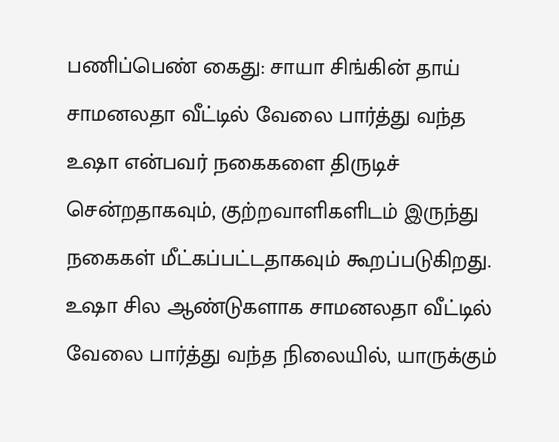பணிப்பெண் கைது: சாயா சிங்கின் தாய் சாமனலதா வீட்டில் வேலை பார்த்து வந்த உஷா என்பவர் நகைகளை திருடிச் சென்றதாகவும், குற்றவாளிகளிடம் இருந்து நகைகள் மீட்கப்பட்டதாகவும் கூறப்படுகிறது. உஷா சில ஆண்டுகளாக சாமனலதா வீட்டில் வேலை பார்த்து வந்த நிலையில், யாருக்கும்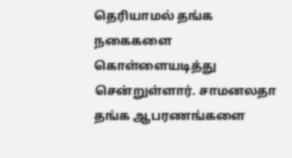தெரியாமல் தங்க நகைகளை கொள்ளையடித்து சென்றுள்ளார். சாமனலதா தங்க ஆபரணங்களை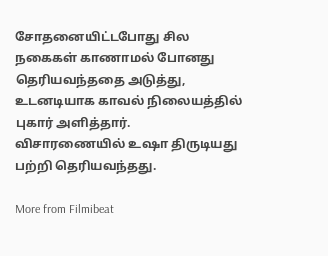சோதனையிட்டபோது சில நகைகள் காணாமல் போனது தெரியவந்ததை அடுத்து, உடனடியாக காவல் நிலையத்தில் புகார் அளித்தார். விசாரணையில் உஷா திருடியது பற்றி தெரியவந்தது.

More from Filmibeat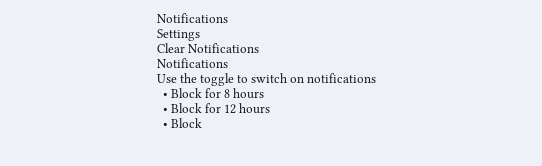Notifications
Settings
Clear Notifications
Notifications
Use the toggle to switch on notifications
  • Block for 8 hours
  • Block for 12 hours
  • Block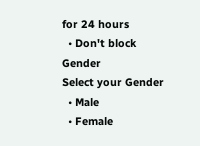for 24 hours
  • Don't block
Gender
Select your Gender
  • Male
  • Female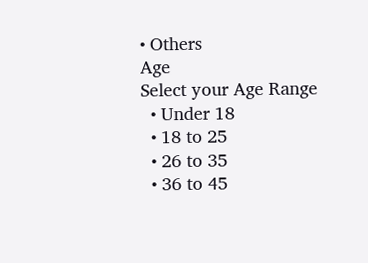• Others
Age
Select your Age Range
  • Under 18
  • 18 to 25
  • 26 to 35
  • 36 to 45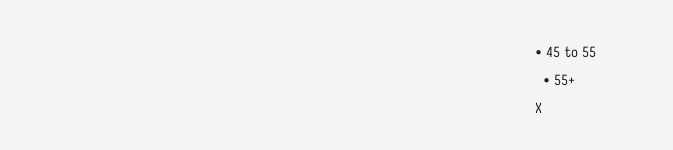• 45 to 55
  • 55+
X